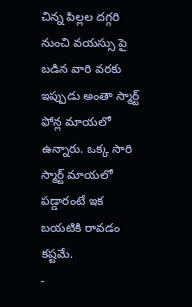చిన్న పిల్లల దగ్గరి నుంచి వయస్సు పై బడిన వారి వరకు ఇప్పుడు అంతా స్మార్ట్ ఫోన్ల మాయలో ఉన్నారు. ఒక్క సారి స్మార్ట్ మాయలో పడ్డారంటే ఇక బయటికి రావడం కష్టమే.
-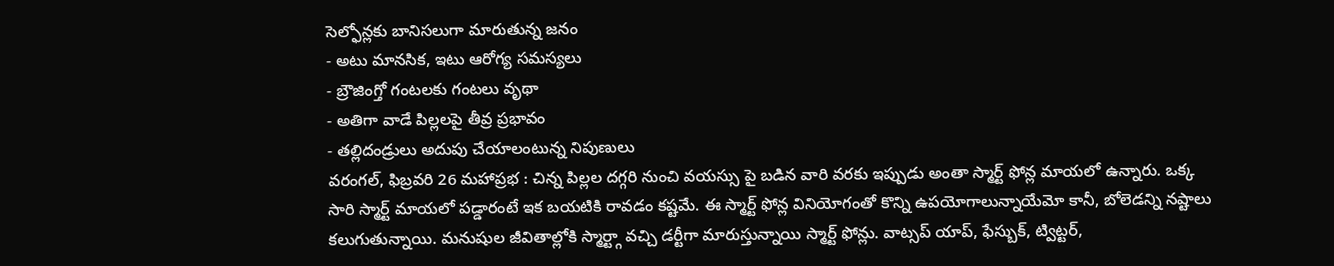సెల్ఫోన్లకు బానిసలుగా మారుతున్న జనం
- అటు మానసిక, ఇటు ఆరోగ్య సమస్యలు
- బ్రౌజింగ్తో గంటలకు గంటలు వృథా
- అతిగా వాడే పిల్లలపై తీవ్ర ప్రభావం
- తల్లిదండ్రులు అదుపు చేయాలంటున్న నిపుణులు
వరంగల్, ఫిబ్రవరి 26 మహాప్రభ : చిన్న పిల్లల దగ్గరి నుంచి వయస్సు పై బడిన వారి వరకు ఇప్పుడు అంతా స్మార్ట్ ఫోన్ల మాయలో ఉన్నారు. ఒక్క సారి స్మార్ట్ మాయలో పడ్డారంటే ఇక బయటికి రావడం కష్టమే. ఈ స్మార్ట్ ఫోన్ల వినియోగంతో కొన్ని ఉపయోగాలున్నాయేమో కానీ, బోలెడన్ని నష్టాలు కలుగుతున్నాయి. మనుషుల జీవితాల్లోకి స్మార్ట్గా వచ్చి డర్టీగా మారుస్తున్నాయి స్మార్ట్ ఫోన్లు. వాట్సప్ యాప్, ఫేస్బుక్, ట్విట్టర్,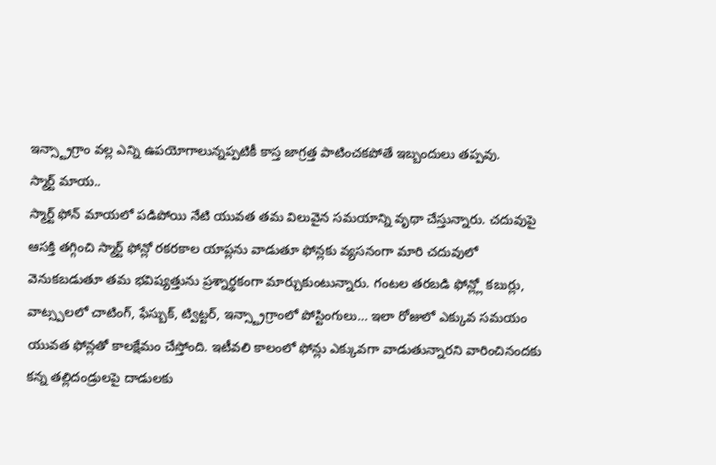ఇన్స్ట్రాగ్రాం వల్ల ఎన్ని ఉపయోగాలున్నప్పటికీ కాస్త జాగ్రత్త పాటించకపోతే ఇబ్బందులు తప్పవు.
స్మార్ట్ మాయ..
స్మార్ట్ ఫోన్ మాయలో పడిపోయి నేటి యువత తమ విలువైన సమయాన్ని వృథా చేస్తున్నారు. చదువుపై ఆసక్తి తగ్గించి స్మార్ట్ ఫోన్లో రకరకాల యాప్లను వాడుతూ ఫోన్లకు వ్యసనంగా మారి చదువులో వెనుకబడుతూ తమ భవిష్యత్తును ప్రశ్నార్థకంగా మార్చుకుంటున్నారు. గంటల తరబడి ఫోన్ల్లో కబుర్లు, వాట్స్పలలో చాటింగ్, ఫేస్బుక్, ట్విట్టర్, ఇన్స్ట్రాగ్రాంలో పోస్టింగులు… ఇలా రోజులో ఎక్కువ సమయం యువత ఫోన్లతో కాలక్షేమం చేస్తోంది. ఇటీవలి కాలంలో ఫోన్లు ఎక్కువగా వాడుతున్నారని వారించినందకు కన్న తల్లిదండ్రులపై దాడులకు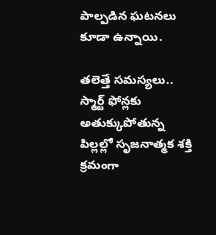పాల్పడిన ఘటనలు కూడా ఉన్నాయి.

తలెత్తే సమస్యలు..
స్మార్ట్ ఫోన్లకు అతుక్కుపోతున్న పిల్లల్లో సృజనాత్మక శక్తి క్రమంగా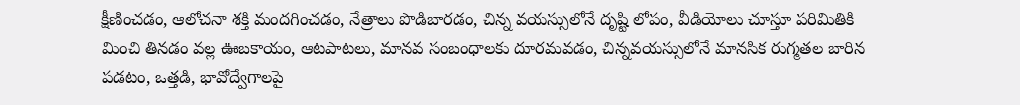క్షీణించడం, ఆలోచనా శక్తి మందగించడం, నేత్రాలు పొడిబారడం, చిన్న వయస్సులోనే దృష్టి లోపం, వీడియోలు చూస్తూ పరిమితికి మించి తినడం వల్ల ఊబకాయం, ఆటపాటలు, మానవ సంబంధాలకు దూరమవడం, చిన్నవయస్సులోనే మానసిక రుగ్మతల బారిన పడటం, ఒత్తడి, భావోద్వేగాలపై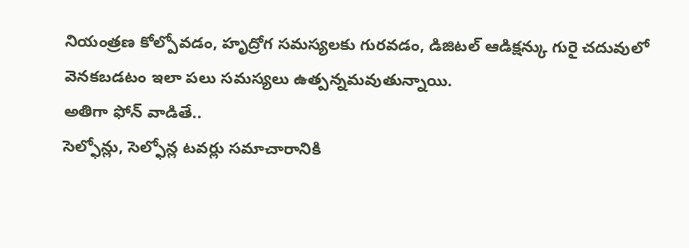నియంత్రణ కోల్పోవడం, హృద్రోగ సమస్యలకు గురవడం, డిజిటల్ ఆడిక్షన్కు గురై చదువులో వెనకబడటం ఇలా పలు సమస్యలు ఉత్పన్నమవుతున్నాయి.
అతిగా ఫోన్ వాడితే..
సెల్ఫోన్లు, సెల్ఫోన్ల టవర్లు సమాచారానికి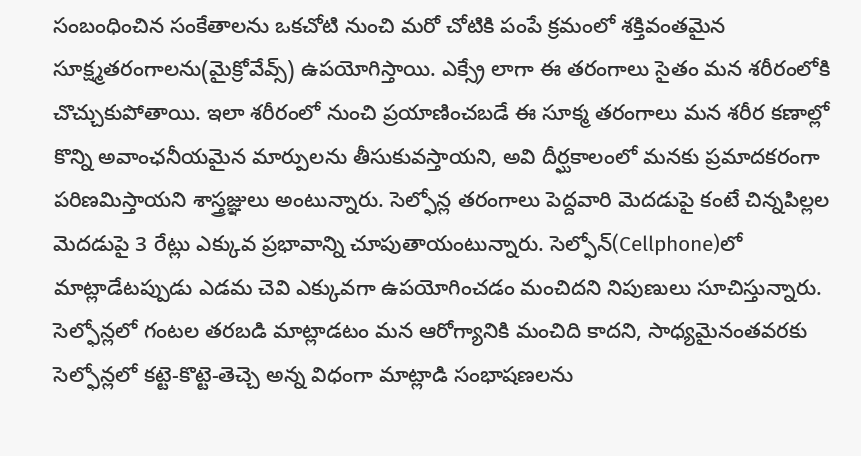సంబంధించిన సంకేతాలను ఒకచోటి నుంచి మరో చోటికి పంపే క్రమంలో శక్తివంతమైన సూక్ష్మతరంగాలను(మైక్రోవేవ్స్) ఉపయోగిస్తాయి. ఎక్స్రే లాగా ఈ తరంగాలు సైతం మన శరీరంలోకి చొచ్చుకుపోతాయి. ఇలా శరీరంలో నుంచి ప్రయాణించబడే ఈ సూక్మ తరంగాలు మన శరీర కణాల్లో కొన్ని అవాంఛనీయమైన మార్పులను తీసుకువస్తాయని, అవి దీర్ఘకాలంలో మనకు ప్రమాదకరంగా పరిణమిస్తాయని శాస్త్రజ్ఞులు అంటున్నారు. సెల్ఫోన్ల తరంగాలు పెద్దవారి మెదడుపై కంటే చిన్నపిల్లల మెదడుపై 3 రేట్లు ఎక్కువ ప్రభావాన్ని చూపుతాయంటున్నారు. సెల్ఫోన్(Cellphone)లో మాట్లాడేటప్పుడు ఎడమ చెవి ఎక్కువగా ఉపయోగించడం మంచిదని నిపుణులు సూచిస్తున్నారు. సెల్ఫోన్లలో గంటల తరబడి మాట్లాడటం మన ఆరోగ్యానికి మంచిది కాదని, సాధ్యమైనంతవరకు సెల్ఫోన్లలో కట్టె-కొట్టె-తెచ్చె అన్న విధంగా మాట్లాడి సంభాషణలను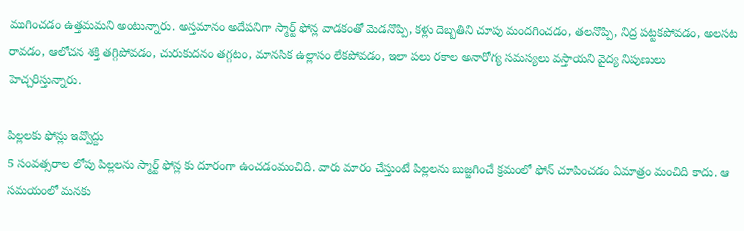ముగించడం ఉత్తమమని అంటున్నారు. అస్తమానం అదేపనిగా స్మార్ట్ ఫోన్ల వాడకంతో మెడనొప్పి, కళ్లు దెబ్బతిని చూపు మందగించడం, తలనొప్పి, నిద్ర పట్టకపోవడం, అలసట రావడం, ఆలోచన శక్తి తగ్గిపోవడం, చురుకుదనం తగ్గటం, మానసిక ఉల్లాసం లేకపోవడం, ఇలా పలు రకాల అనారోగ్య సమస్యలు వస్తాయని వైద్య నిపుణులు హెచ్చరిస్తున్నారు.

పిల్లలకు ఫోన్లు ఇవ్వొద్దు
5 సంవత్సరాల లోపు పిల్లలను స్మార్ట్ ఫోన్ల కు దూరంగా ఉంచడంమంచిది. వారు మారం చేస్తుంటే పిల్లలను బుజ్జగించే క్రమంలో ఫోన్ చూపించడం ఏమాత్రం మంచిది కాదు. ఆ సమయంలో మనకు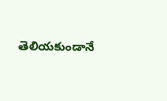తెలియకుండానే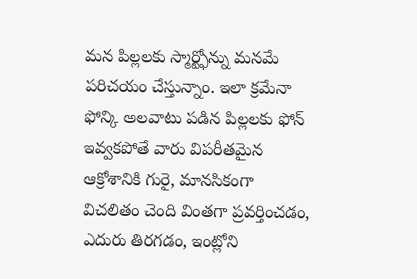మన పిల్లలకు స్మార్ట్ఫోన్ను మనమే పరిచయం చేస్తున్నాం. ఇలా క్రమేనా ఫోన్కి అలవాటు పడిన పిల్లలకు ఫోన్ ఇవ్వకపోతే వారు విపరీతమైన ఆక్రోశానికి గురై, మానసికంగా విచలితం చెంది వింతగా ప్రవర్తించడం, ఎదురు తిరగడం, ఇంట్లోని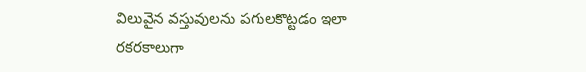విలువైన వస్తువులను పగులకొట్టడం ఇలా రకరకాలుగా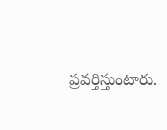ప్రవర్తిస్తుంటారు.